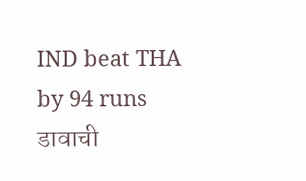IND beat THA by 94 runs
डावाची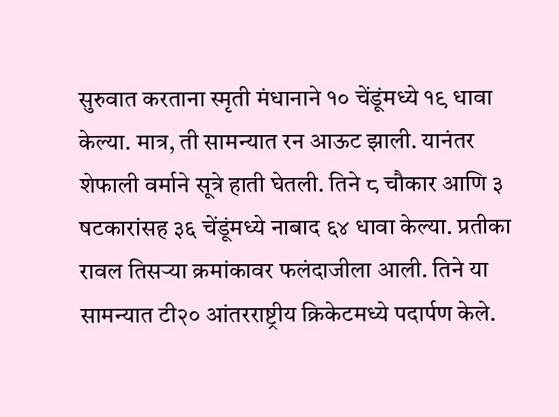सुरुवात करताना स्मृती मंधानाने १० चेंडूंमध्ये १९ धावा केल्या. मात्र, ती सामन्यात रन आऊट झाली. यानंतर शेफाली वर्माने सूत्रे हाती घेतली. तिने ८ चौकार आणि ३ षटकारांसह ३६ चेंडूंमध्ये नाबाद ६४ धावा केल्या. प्रतीका रावल तिसऱ्या क्रमांकावर फलंदाजीला आली. तिने या सामन्यात टी२० आंतरराष्ट्रीय क्रिकेटमध्ये पदार्पण केले.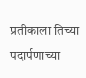प्रतीकाला तिच्या पदार्पणाच्या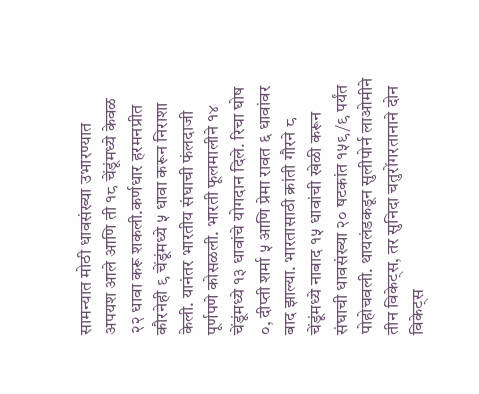सामन्यात मोठी धावसंख्या उभारण्यात अपयश आले आणि ती १८ चेंडूंमध्ये केवळ २२ धावा करू शकली.कर्णधार हरमनप्रीत कौरनेही ९ चेंडूंमध्ये ५ धावा करून निराशा केली. यानंतर भारतीय संघाची फंलदाजी पूर्णपणे कोसळली. भारती फूलमालीने १४ चेंडूंमध्ये १३ धावांचे योगदान दिले. रिचा घोष ०, दीप्ती शर्मा ५ आणि प्रेमा रावत ६ धावांवर बाद झाल्या. भारतासाठी क्रांती गौरने ८ चेंडूंमध्ये नाबाद १५ धावांची खेळी करून संघाची धावसंख्या २० षटकांत १५९/९ पर्यंत पोहोचवली. थायलंडकडून सुलीपोर्न लाओमीने तीन विकेट्स, तर सुनिदा चतुरोंगरतानाने दोन विकेट्स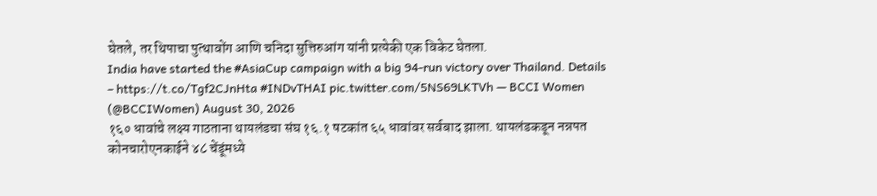घेतले, तर थिपाचा पुत्थावोंग आणि चनिदा सुत्तिरुआंग यांनी प्रत्येकी एक विकेट घेतला.
India have started the #AsiaCup campaign with a big 94-run victory over Thailand. Details – https://t.co/Tgf2CJnHta #INDvTHAI pic.twitter.com/5NS69LKTVh — BCCI Women (@BCCIWomen) August 30, 2026
१६० धावांचे लक्ष्य गाठताना थायलंडचा संघ १६.१ षटकांत ६५ धावांवर सर्वबाद झाला. थायलंडकडून नन्नपत कोनचारोएनकाईने ४८ चेंडूंमध्ये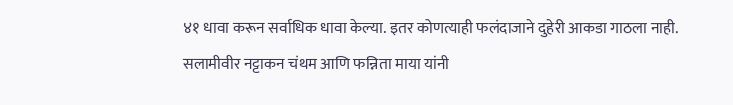४१ धावा करून सर्वाधिक धावा केल्या. इतर कोणत्याही फलंदाजाने दुहेरी आकडा गाठला नाही. सलामीवीर नट्टाकन चंथम आणि फन्निता माया यांनी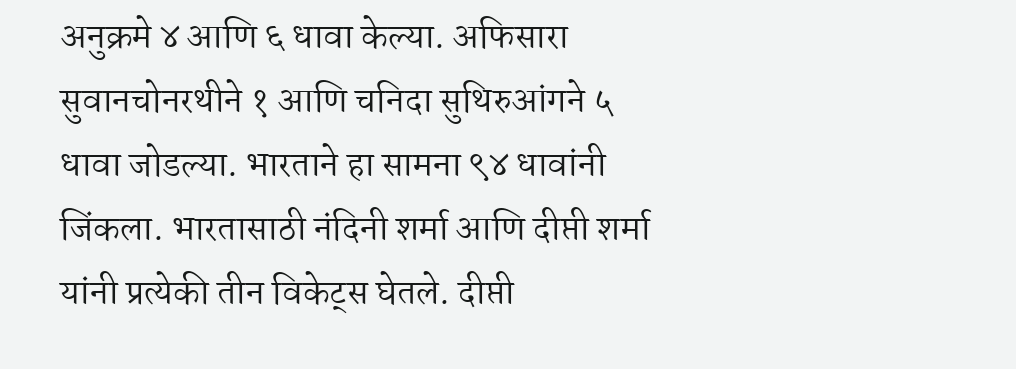अनुक्रमे ४ आणि ६ धावा केल्या. अफिसारा सुवानचोनरथीने १ आणि चनिदा सुथिरुआंगने ५ धावा जोडल्या. भारताने हा सामना ९४ धावांनी जिंकला. भारतासाठी नंदिनी शर्मा आणि दीप्ती शर्मा यांनी प्रत्येकी तीन विकेट्स घेतले. दीप्ती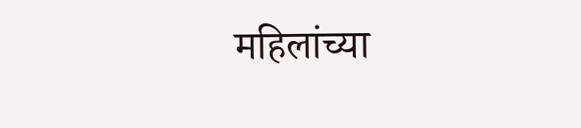महिलांच्या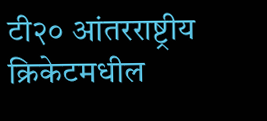टी२० आंतरराष्ट्रीय क्रिकेटमधील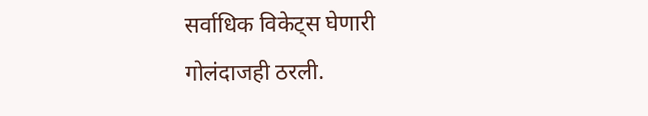सर्वाधिक विकेट्स घेणारी गोलंदाजही ठरली.